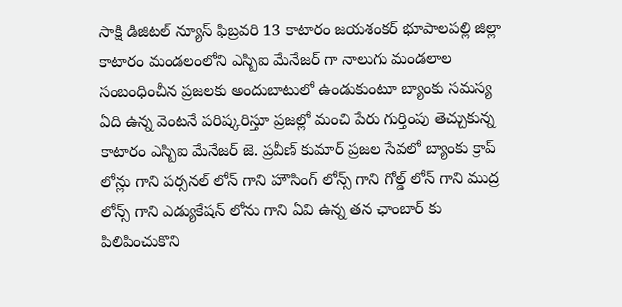సాక్షి డిజిటల్ న్యూస్ ఫిబ్రవరి 13 కాటారం జయశంకర్ భూపాలపల్లి జిల్లా కాటారం మండలంలోని ఎస్బిఐ మేనేజర్ గా నాలుగు మండలాల సంబంధించీన ప్రజలకు అందుబాటులో ఉండుకుంటూ బ్యాంకు సమస్య ఏది ఉన్న వెంటనే పరిష్కరిస్తూ ప్రజల్లో మంచి పేరు గుర్తింపు తెచ్చుకున్న కాటారం ఎస్బిఐ మేనేజర్ జె. ప్రవీణ్ కుమార్ ప్రజల సేవలో బ్యాంకు క్రాప్ లోన్లు గాని పర్సనల్ లోన్ గాని హౌసింగ్ లోన్స్ గాని గోల్డ్ లోన్ గాని ముద్ర లోన్స్ గాని ఎడ్యుకేషన్ లోను గాని ఏవి ఉన్న తన ఛాంబార్ కు పిలిపించుకొని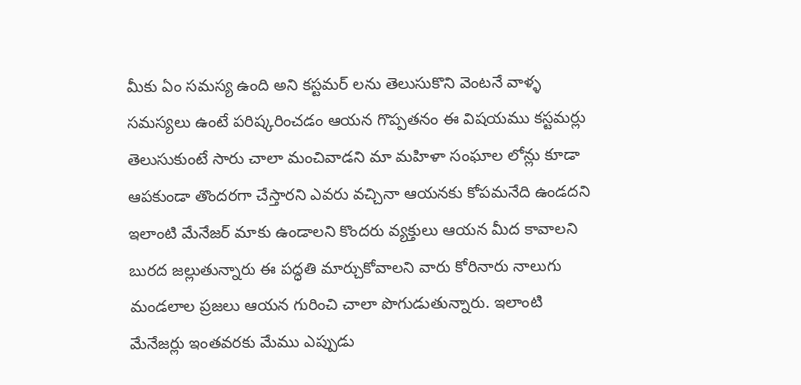మీకు ఏం సమస్య ఉంది అని కస్టమర్ లను తెలుసుకొని వెంటనే వాళ్ళ సమస్యలు ఉంటే పరిష్కరించడం ఆయన గొప్పతనం ఈ విషయము కస్టమర్లు తెలుసుకుంటే సారు చాలా మంచివాడని మా మహిళా సంఘాల లోన్లు కూడా ఆపకుండా తొందరగా చేస్తారని ఎవరు వచ్చినా ఆయనకు కోపమనేది ఉండదని ఇలాంటి మేనేజర్ మాకు ఉండాలని కొందరు వ్యక్తులు ఆయన మీద కావాలని బురద జల్లుతున్నారు ఈ పద్ధతి మార్చుకోవాలని వారు కోరినారు నాలుగు మండలాల ప్రజలు ఆయన గురించి చాలా పొగుడుతున్నారు. ఇలాంటి మేనేజర్లు ఇంతవరకు మేము ఎప్పుడు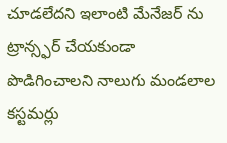చూడలేదని ఇలాంటి మేనేజర్ ను ట్రాన్స్ఫర్ చేయకుండా పొడిగించాలని నాలుగు మండలాల కస్టమర్లు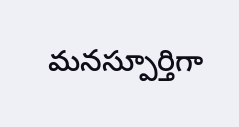మనస్పూర్తిగా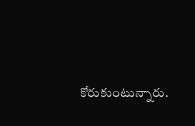కోరుకుంటున్నారు.